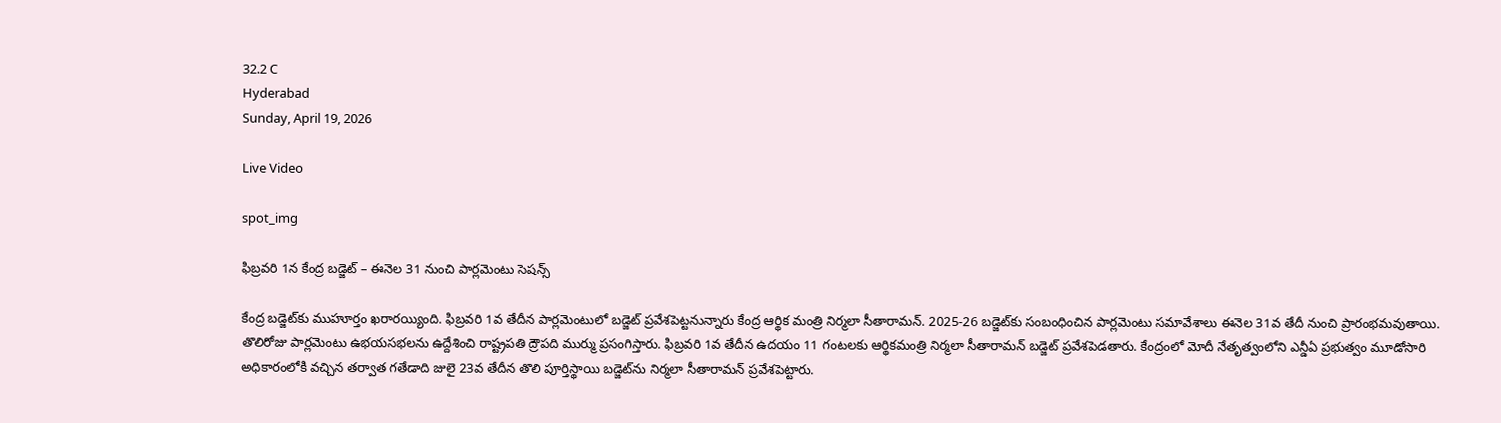32.2 C
Hyderabad
Sunday, April 19, 2026

Live Video

spot_img

ఫిబ్రవరి 1న కేంద్ర బడ్జెట్‌ – ఈనెల 31 నుంచి పార్లమెంటు సెషన్స్‌

కేంద్ర బడ్జెట్‌కు ముహూర్తం ఖరారయ్యింది. ఫిబ్రవరి 1వ తేదీన పార్లమెంటులో బడ్జెట్‌ ప్రవేశపెట్టనున్నారు కేంద్ర ఆర్థిక మంత్రి నిర్మలా సీతారామన్. 2025-26 బడ్జెట్‌కు సంబంధించిన పార్లమెంటు సమావేశాలు ఈనెల 31వ తేదీ నుంచి ప్రారంభమవుతాయి. తొలిరోజు పార్లమెంటు ఉభయసభలను ఉద్దేశించి రాష్ట్రపతి ద్రౌపది ముర్ము ప్రసంగిస్తారు. ఫిబ్రవరి 1వ తేదీన ఉదయం 11 గంటలకు ఆర్థికమంత్రి నిర్మలా సీతారామన్‌ బడ్జెట్‌ ప్రవేశపెడతారు. కేంద్రంలో మోదీ నేతృత్వంలోని ఎన్డీఏ ప్రభుత్వం మూడోసారి అధికారంలోకి వచ్చిన తర్వాత గతేడాది జులై 23వ తేదీన తొలి పూర్తిస్థాయి బడ్జెట్‌ను నిర్మలా సీతారామన్‌ ప్రవేశపెట్టారు.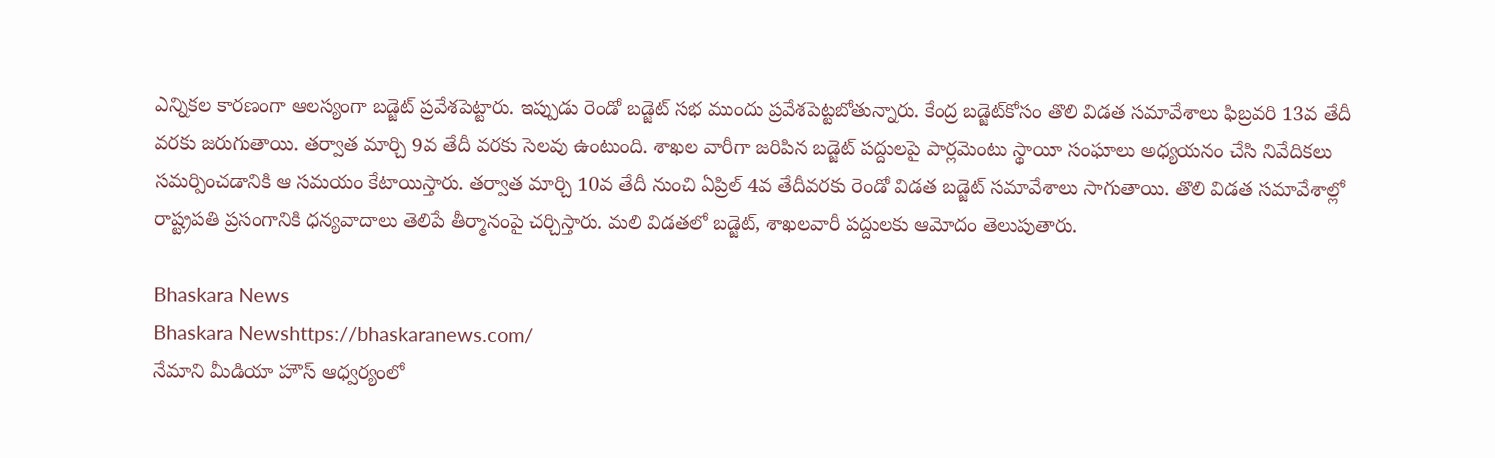ఎన్నికల కారణంగా ఆలస్యంగా బడ్జెట్‌ ప్రవేశపెట్టారు. ఇప్పుడు రెండో బడ్జెట్‌ సభ ముందు ప్రవేశపెట్టబోతున్నారు. కేంద్ర బడ్జెట్‌కోసం తొలి విడత సమావేశాలు ఫిబ్రవరి 13వ తేదీ వరకు జరుగుతాయి. తర్వాత మార్చి 9వ తేదీ వరకు సెలవు ఉంటుంది. శాఖల వారీగా జరిపిన బడ్జెట్‌ పద్దులపై పార్లమెంటు స్థాయీ సంఘాలు అధ్యయనం చేసి నివేదికలు సమర్పించడానికి ఆ సమయం కేటాయిస్తారు. తర్వాత మార్చి 10వ తేదీ నుంచి ఏప్రిల్‌ 4వ తేదీవరకు రెండో విడత బడ్జెట్‌ సమావేశాలు సాగుతాయి. తొలి విడత సమావేశాల్లో రాష్ట్రపతి ప్రసంగానికి ధన్యవాదాలు తెలిపే తీర్మానంపై చర్చిస్తారు. మలి విడతలో బడ్జెట్, శాఖలవారీ పద్దులకు ఆమోదం తెలుపుతారు.

Bhaskara News
Bhaskara Newshttps://bhaskaranews.com/
నేమాని మీడియా హౌస్ ఆధ్వర్యంలో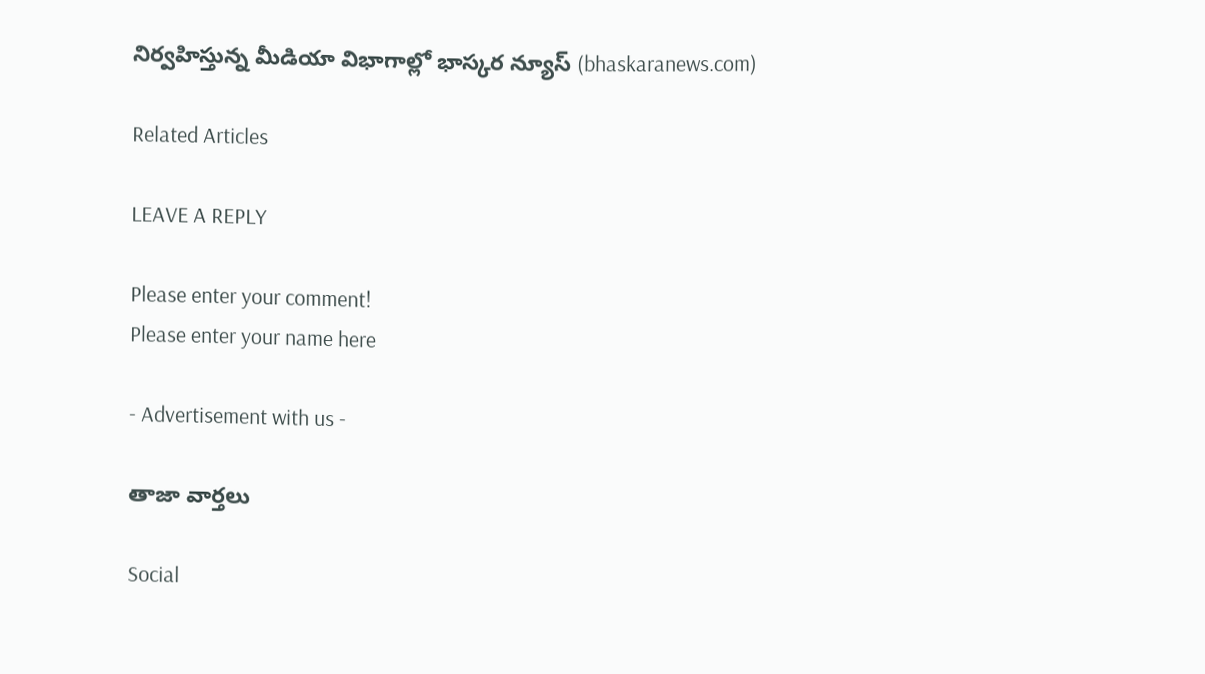నిర్వహిస్తున్న మీడియా విభాగాల్లో భాస్కర న్యూస్ (bhaskaranews.com)

Related Articles

LEAVE A REPLY

Please enter your comment!
Please enter your name here

- Advertisement with us -

తాజా వార్తలు

Social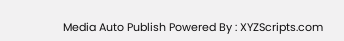Media Auto Publish Powered By : XYZScripts.com